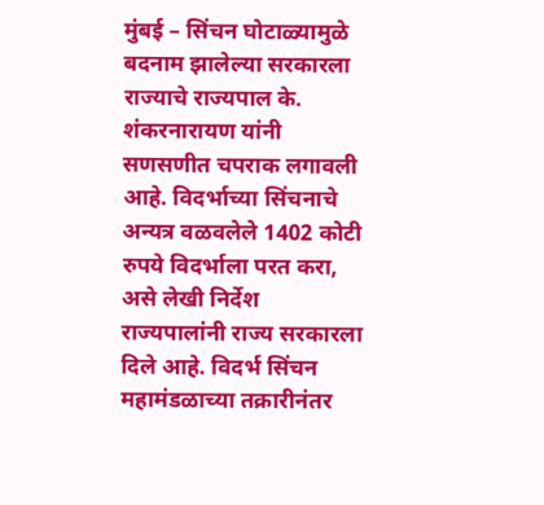मुंबई – सिंचन घोटाळ्यामुळे बदनाम झालेल्या सरकारला राज्याचे राज्यपाल के. शंकरनारायण यांनी सणसणीत चपराक लगावली आहे. विदर्भाच्या सिंचनाचे अन्यत्र वळवलेले 1402 कोटी रुपये विदर्भाला परत करा, असे लेखी निर्देश राज्यपालांनी राज्य सरकारला दिले आहे. विदर्भ सिंचन महामंडळाच्या तक्रारीनंतर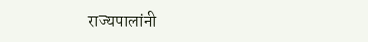राज्यपालांनी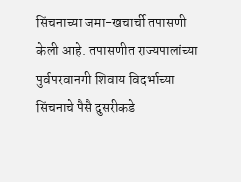सिंचनाच्या जमा-खचार्ची तपासणी केली आहे. तपासणीत राज्यपालांच्या पुर्वपरवानगी शिवाय विदर्भाच्या सिंचनाचे पैसै दुसरीकडे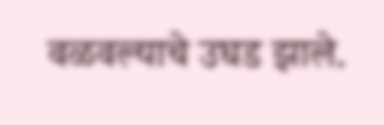वळवल्याचे उघड झाले.